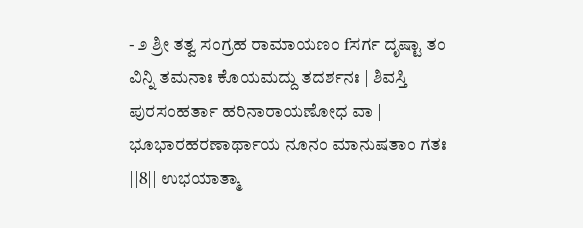- ೨ ಶ್ರೀ ತತ್ವ ಸಂಗ್ರಹ ರಾಮಾಯಣಂ fಸರ್ಗ ದೃಷ್ಟಾ ತಂ ವಿನ್ನಿ ತಮನಾಃ ಕೊಯಮದ್ದು ತದರ್ಶನಃ | ಶಿವಸ್ತಿ ಪುರಸಂಹರ್ತಾ ಹರಿನಾರಾಯಣೋಧ ವಾ | ಭೂಭಾರಹರಣಾರ್ಥಾಯ ನೂನಂ ಮಾನುಷತಾಂ ಗತಃ ||8|| ಉಭಯಾತ್ಮಾ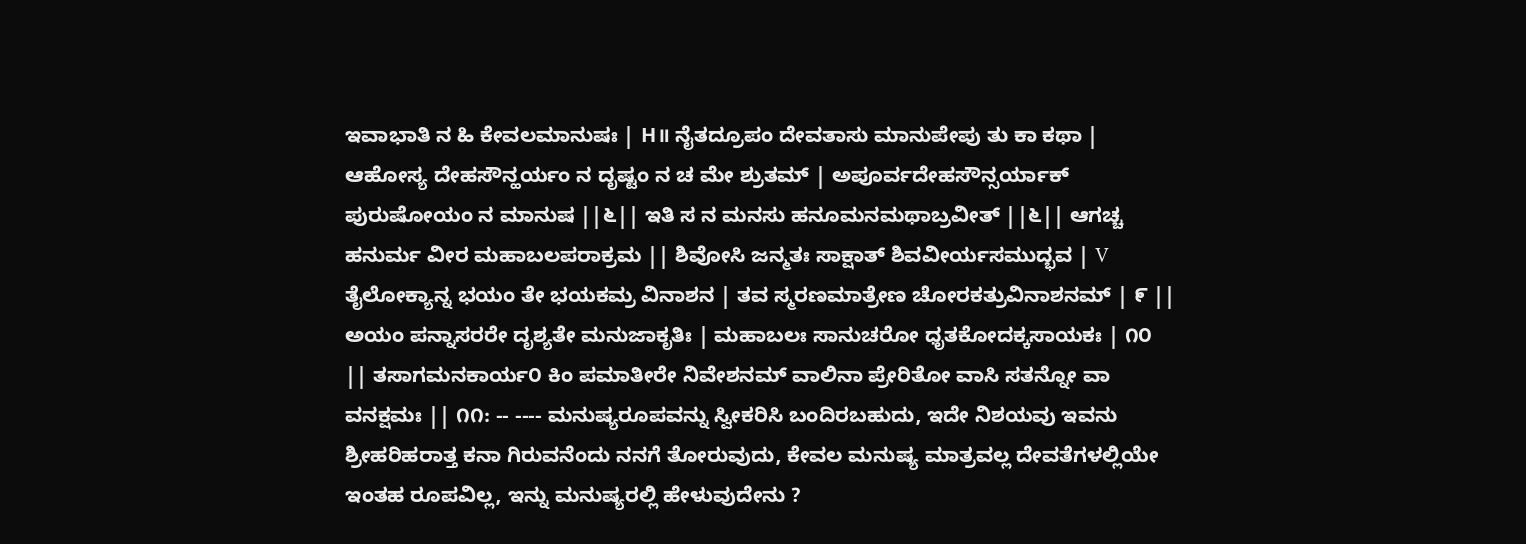ಇವಾಭಾತಿ ನ ಹಿ ಕೇವಲಮಾನುಷಃ | H॥ ನೈತದ್ರೂಪಂ ದೇವತಾಸು ಮಾನುಪೇಪು ತು ಕಾ ಕಥಾ | ಆಹೋಸ್ಯ ದೇಹಸೌನ್ಹರ್ಯಂ ನ ದೃಷ್ಟಂ ನ ಚ ಮೇ ಶ್ರುತಮ್ | ಅಪೂರ್ವದೇಹಸೌನ್ಸರ್ಯಾಕ್ ಪುರುಷೋಯಂ ನ ಮಾನುಷ ||೬|| ಇತಿ ಸ ನ ಮನಸು ಹನೂಮನಮಥಾಬ್ರವೀತ್ ||೬|| ಆಗಚ್ಚ ಹನುರ್ಮ ವೀರ ಮಹಾಬಲಪರಾಕ್ರಮ || ಶಿವೋಸಿ ಜನ್ಮತಃ ಸಾಕ್ಷಾತ್ ಶಿವವೀರ್ಯಸಮುದ್ಭವ | V ತೈಲೋಕ್ಯಾನ್ನ ಭಯಂ ತೇ ಭಯಕಮ್ರ ವಿನಾಶನ | ತವ ಸ್ಮರಣಮಾತ್ರೇಣ ಚೋರಕತ್ರುವಿನಾಶನಮ್ | ೯ || ಅಯಂ ಪನ್ನಾಸರರೇ ದೃಶ್ಯತೇ ಮನುಜಾಕೃತಿಃ | ಮಹಾಬಲಃ ಸಾನುಚರೋ ಧೃತಕೋದಕ್ಕಸಾಯಕಃ | ೧೦ || ತಸಾಗಮನಕಾರ್ಯ೦ ಕಿಂ ಪಮಾತೀರೇ ನಿವೇಶನಮ್ ವಾಲಿನಾ ಪ್ರೇರಿತೋ ವಾಸಿ ಸತನ್ನೋ ವಾ ವನಕ್ಷಮಃ || ೧೧: -- ---- ಮನುಷ್ಯರೂಪವನ್ನು ಸ್ವೀಕರಿಸಿ ಬಂದಿರಬಹುದು, ಇದೇ ನಿಶಯವು ಇವನು ಶ್ರೀಹರಿಹರಾತ್ತ ಕನಾ ಗಿರುವನೆಂದು ನನಗೆ ತೋರುವುದು, ಕೇವಲ ಮನುಷ್ಯ ಮಾತ್ರವಲ್ಲ ದೇವತೆಗಳಲ್ಲಿಯೇ ಇಂತಹ ರೂಪವಿಲ್ಲ, ಇನ್ನು ಮನುಷ್ಯರಲ್ಲಿ ಹೇಳುವುದೇನು ?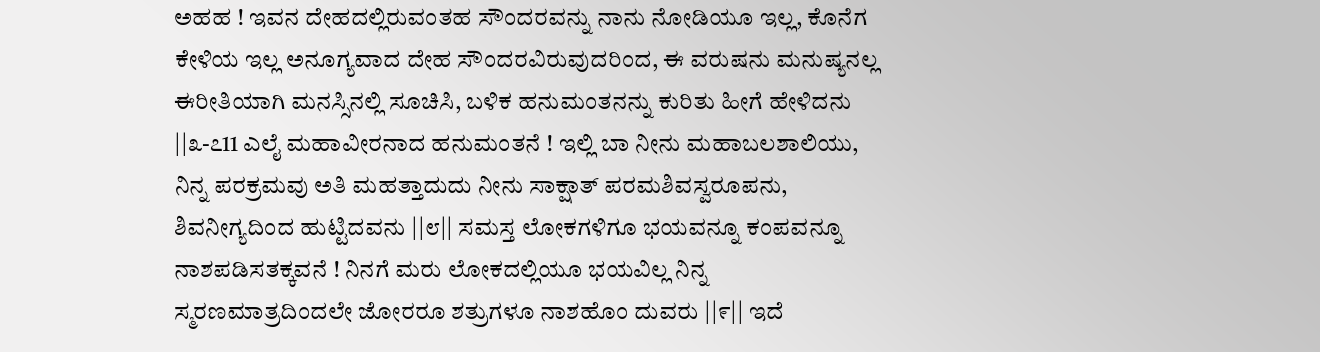ಅಹಹ ! ಇವನ ದೇಹದಲ್ಲಿರುವಂತಹ ಸೌಂದರವನ್ನು ನಾನು ನೋಡಿಯೂ ಇಲ್ಲ, ಕೊನೆಗ ಕೇಳಿಯ ಇಲ್ಲ ಅನೂಗ್ಯವಾದ ದೇಹ ಸೌಂದರವಿರುವುದರಿಂದ, ಈ ವರುಷನು ಮನುಷ್ಯನಲ್ಲ ಈರೀತಿಯಾಗಿ ಮನಸ್ಸಿನಲ್ಲಿ ಸೂಚಿಸಿ, ಬಳಿಕ ಹನುಮಂತನನ್ನು ಕುರಿತು ಹೀಗೆ ಹೇಳಿದನು ||೩-೭11 ಎಲೈ ಮಹಾವೀರನಾದ ಹನುಮಂತನೆ ! ಇಲ್ಲಿ ಬಾ ನೀನು ಮಹಾಬಲಶಾಲಿಯು, ನಿನ್ನ ಪರಕ್ರಮವು ಅತಿ ಮಹತ್ತಾದುದು ನೀನು ಸಾಕ್ಷಾತ್ ಪರಮಶಿವಸ್ವರೂಪನು, ಶಿವನೀಗ್ಯದಿಂದ ಹುಟ್ಟಿದವನು ||೮|| ಸಮಸ್ತ ಲೋಕಗಳಿಗೂ ಭಯವನ್ನೂ ಕಂಪವನ್ನೂ ನಾಶಪಡಿಸತಕ್ಕವನೆ ! ನಿನಗೆ ಮರು ಲೋಕದಲ್ಲಿಯೂ ಭಯವಿಲ್ಲ ನಿನ್ನ ಸ್ಮರಣಮಾತ್ರದಿಂದಲೇ ಜೋರರೂ ಶತ್ರುಗಳೂ ನಾಶಹೊಂ ದುವರು ||೯|| ಇದೆ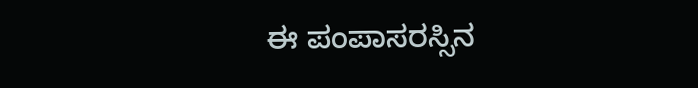ಈ ಪಂಪಾಸರಸ್ಸಿನ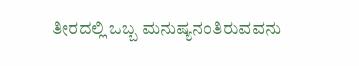ತೀರದಲ್ಲಿ ಒಬ್ಬ ಮನುಷ್ಯನಂತಿರುವವನು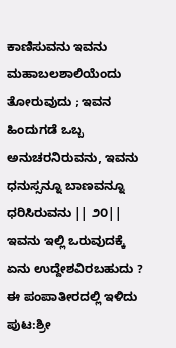ಕಾಣಿಸುವನು ಇವನು ಮಹಾಬಲಶಾಲಿಯೆಂದು ತೋರುವುದು ; ಇವನ ಹಿಂದುಗಡೆ ಒಬ್ಬ ಅನುಚರನಿರುವನು, ಇವನು ಧನುಸ್ಸನ್ನೂ ಬಾಣವನ್ನೂ ಧರಿಸಿರುವನು || ೨೦|| ಇವನು ಇಲ್ಲಿ ಒರುವುದಕ್ಕೆ ಏನು ಉದ್ದೇಶವಿರಬಹುದು ? ಈ ಪಂಪಾತೀರದಲ್ಲಿ ಇಳಿದು
ಪುಟ:ಶ್ರೀ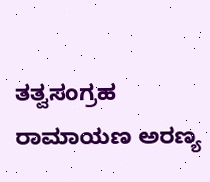ತತ್ವಸಂಗ್ರಹ ರಾಮಾಯಣ ಅರಣ್ಯ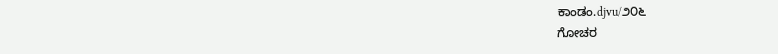ಕಾಂಡಂ.djvu/೨೦೬
ಗೋಚರ